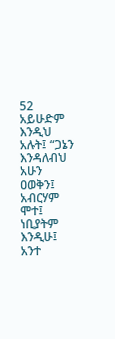52 አይሁድም እንዲህ አሉት፤ “ጋኔን እንዳለብህ አሁን ዐወቅን፤ አብርሃም ሞተ፤ ነቢያትም እንዲሁ፤ አንተ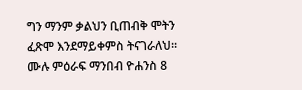ግን ማንም ቃልህን ቢጠብቅ ሞትን ፈጽሞ እንደማይቀምስ ትናገራለህ።
ሙሉ ምዕራፍ ማንበብ ዮሐንስ 8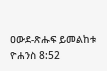ዐውደ-ጽሑፍ ይመልከቱ ዮሐንስ 8:52